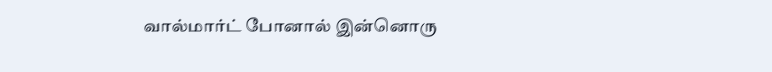வால்மார்ட் போனால் இன்னொரு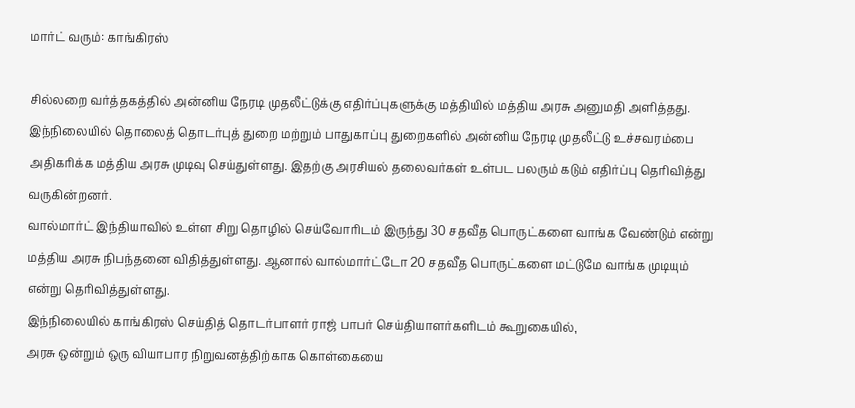மார்ட் வரும்: காங்கிரஸ்

சில்லறை வர்த்தகத்தில் அன்னிய நேரடி முதலீட்டுக்கு எதிர்ப்புகளுக்கு மத்தியில் மத்திய அரசு அனுமதி அளித்தது. இந்நிலையில் தொலைத் தொடர்புத் துறை மற்றும் பாதுகாப்பு துறைகளில் அன்னிய நேரடி முதலீட்டு உச்சவரம்பை அதிகரிக்க மத்திய அரசு முடிவு செய்துள்ளது. இதற்கு அரசியல் தலைவர்கள் உள்பட பலரும் கடும் எதிர்ப்பு தெரிவித்து வருகின்றனர்.
வால்மார்ட் இந்தியாவில் உள்ள சிறு தொழில் செய்வோரிடம் இருந்து 30 சதவீத பொருட்களை வாங்க வேண்டும் என்று மத்திய அரசு நிபந்தனை விதித்துள்ளது. ஆனால் வால்மார்ட்டோ 20 சதவீத பொருட்களை மட்டுமே வாங்க முடியும் என்று தெரிவித்துள்ளது.
இந்நிலையில் காங்கிரஸ் செய்தித் தொடர்பாளர் ராஜ் பாபர் செய்தியாளர்களிடம் கூறுகையில்,
அரசு ஒன்றும் ஒரு வியாபார நிறுவனத்திற்காக கொள்கையை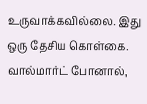உருவாக்கவில்லை. இது ஒரு தேசிய கொள்கை. வால்மார்ட் போனால்,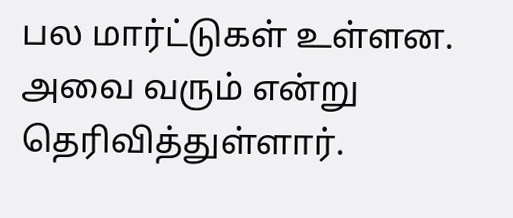பல மார்ட்டுகள் உள்ளன. அவை வரும் என்று தெரிவித்துள்ளார்.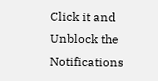Click it and Unblock the Notifications